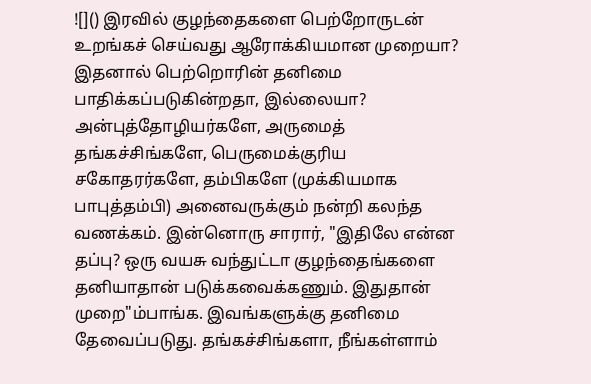![]() இரவில் குழந்தைகளை பெற்றோருடன் உறங்கச் செய்வது ஆரோக்கியமான முறையா? இதனால் பெற்றொரின் தனிமை பாதிக்கப்படுகின்றதா, இல்லையா? அன்புத்தோழியர்களே, அருமைத் தங்கச்சிங்களே, பெருமைக்குரிய சகோதரர்களே, தம்பிகளே (முக்கியமாக பாபுத்தம்பி) அனைவருக்கும் நன்றி கலந்த வணக்கம். இன்னொரு சாரார், "இதிலே என்ன தப்பு? ஒரு வயசு வந்துட்டா குழந்தைங்களை தனியாதான் படுக்கவைக்கணும். இதுதான் முறை"ம்பாங்க. இவங்களுக்கு தனிமை தேவைப்படுது. தங்கச்சிங்களா, நீங்கள்ளாம்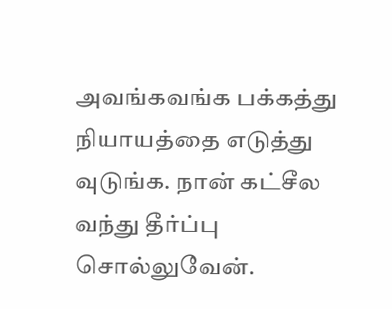அவங்கவங்க பக்கத்து நியாயத்தை எடுத்து வுடுங்க. நான் கட்சீல வந்து தீர்ப்பு சொல்லுவேன்.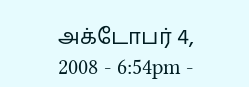அக்டோபர் 4, 2008 - 6:54pm -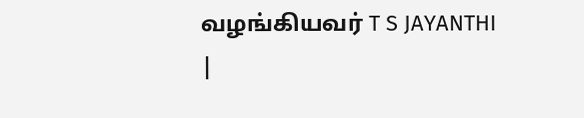வழங்கியவர் T S JAYANTHI
|